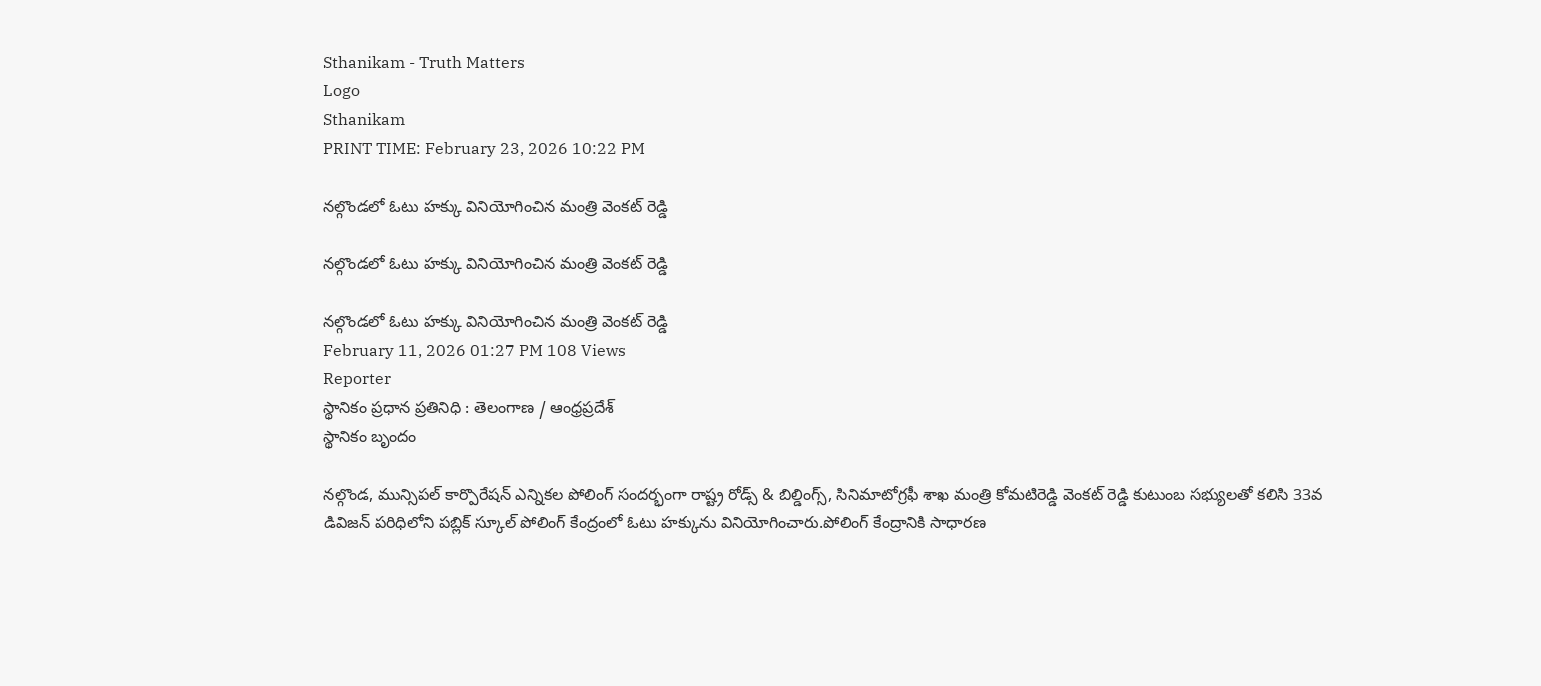Sthanikam - Truth Matters
Logo
Sthanikam
PRINT TIME: February 23, 2026 10:22 PM

నల్గొండలో ఓటు హక్కు వినియోగించిన మంత్రి వెంకట్ రెడ్డి

నల్గొండలో ఓటు హక్కు వినియోగించిన మంత్రి వెంకట్ రెడ్డి

నల్గొండలో ఓటు హక్కు వినియోగించిన మంత్రి వెంకట్ రెడ్డి
February 11, 2026 01:27 PM 108 Views
Reporter
స్థానికం ప్రధాన ప్రతినిధి : తెలంగాణ / ఆంధ్రప్రదేశ్
స్థానికం బృందం

నల్గొండ, మున్సిపల్ కార్పొరేషన్ ఎన్నికల పోలింగ్ సందర్భంగా రాష్ట్ర రోడ్స్ & బిల్డింగ్స్, సినిమాటోగ్రఫీ శాఖ మంత్రి కోమటిరెడ్డి వెంకట్ రెడ్డి కుటుంబ సభ్యులతో కలిసి 33వ డివిజన్ పరిధిలోని పబ్లిక్ స్కూల్ పోలింగ్ కేంద్రంలో ఓటు హక్కును వినియోగించారు.పోలింగ్ కేంద్రానికి సాధారణ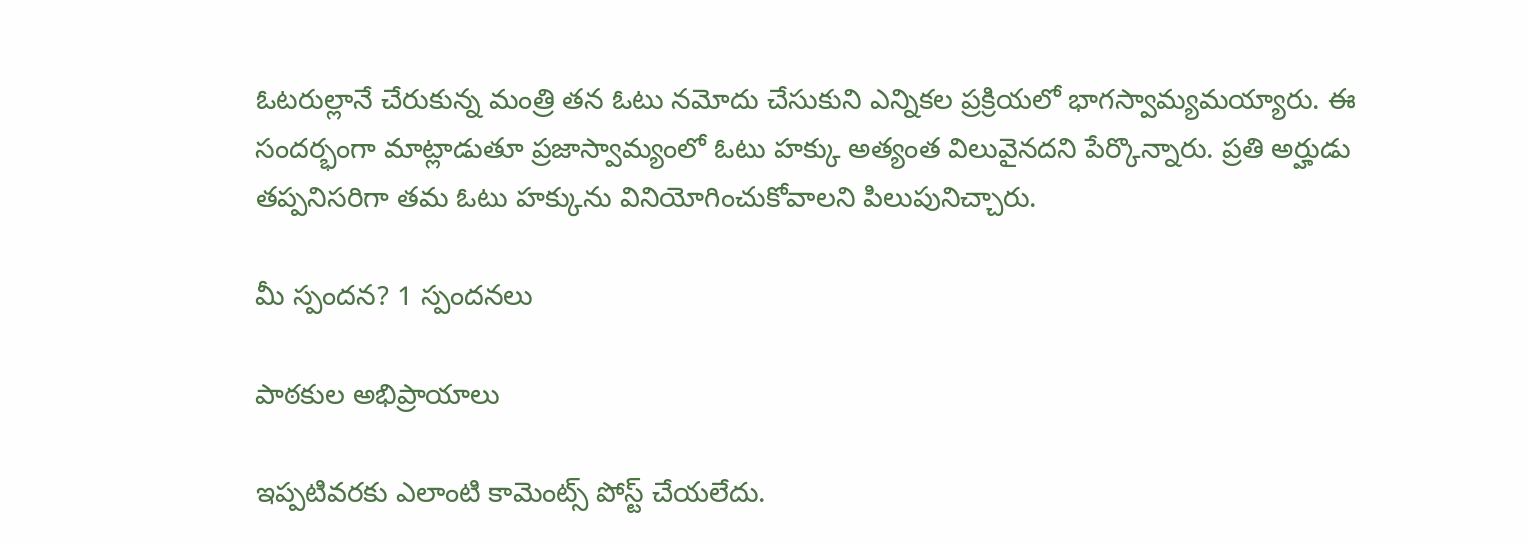ఓటరుల్లానే చేరుకున్న మంత్రి తన ఓటు నమోదు చేసుకుని ఎన్నికల ప్రక్రియలో భాగస్వామ్యమయ్యారు. ఈ సందర్భంగా మాట్లాడుతూ ప్రజాస్వామ్యంలో ఓటు హక్కు అత్యంత విలువైనదని పేర్కొన్నారు. ప్రతి అర్హుడు తప్పనిసరిగా తమ ఓటు హక్కును వినియోగించుకోవాలని పిలుపునిచ్చారు.

మీ స్పందన? 1 స్పందనలు

పాఠకుల అభిప్రాయాలు

ఇప్పటివరకు ఎలాంటి కామెంట్స్ పోస్ట్ చేయలేదు.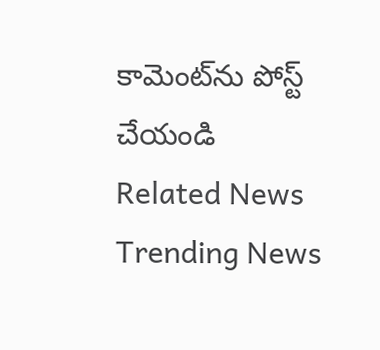కామెంట్‌ను పోస్ట్ చేయండి
Related News
Trending News